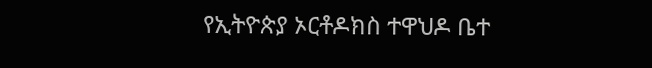የኢትዮጵያ ኦርቶዶክስ ተዋህዶ ቤተ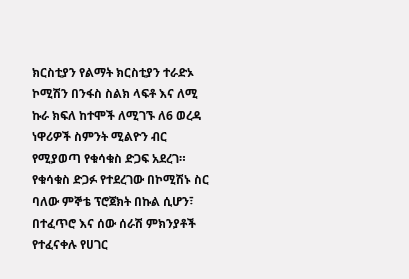ክርስቲያን የልማት ክርስቲያን ተራድኦ ኮሚሽን በንፋስ ስልክ ላፍቶ እና ለሚ ኩራ ክፍለ ከተሞች ለሚገኙ ለ6 ወረዳ ነዋሪዎች ስምንት ሚልዮን ብር የሚያወጣ የቁሳቁስ ድጋፍ አደረገ።
የቁሳቁስ ድጋፉ የተደረገው በኮሚሽኑ ስር ባለው ምኞቴ ፕሮጀክት በኩል ሲሆን፣ በተፈጥሮ እና ሰው ሰራሽ ምክንያቶች የተፈናቀሉ የሀገር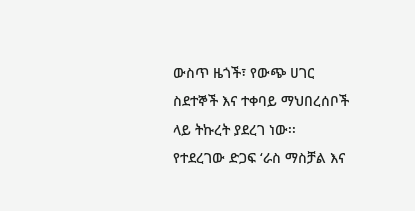ውስጥ ዜጎች፣ የውጭ ሀገር ስደተኞች እና ተቀባይ ማህበረሰቦች ላይ ትኩረት ያደረገ ነው፡፡
የተደረገው ድጋፍ ‘ራስ ማስቻል እና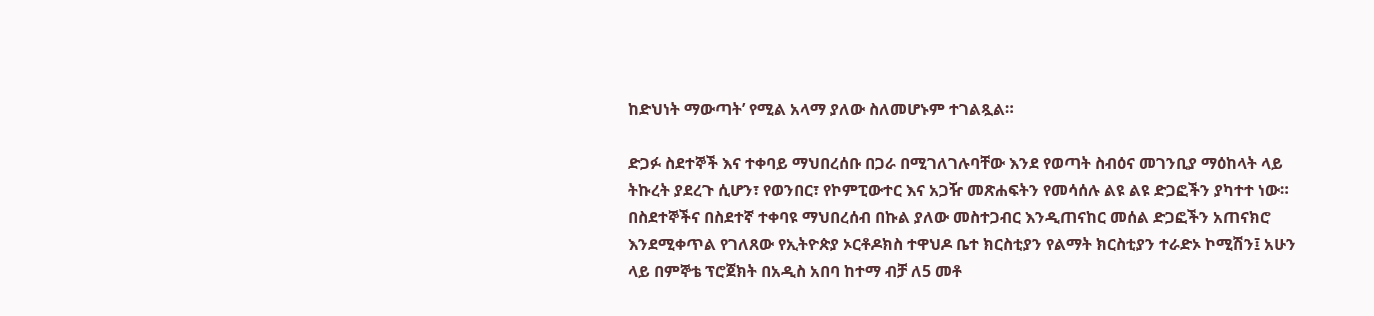ከድህነት ማውጣት’ የሚል አላማ ያለው ስለመሆኑም ተገልጿል።

ድጋፉ ስደተኞች እና ተቀባይ ማህበረሰቡ በጋራ በሚገለገሉባቸው እንደ የወጣት ስብዕና መገንቢያ ማዕከላት ላይ ትኩረት ያደረጉ ሲሆን፣ የወንበር፣ የኮምፒውተር እና አጋዥ መጽሐፍትን የመሳሰሉ ልዩ ልዩ ድጋፎችን ያካተተ ነው።
በስደተኞችና በስደተኛ ተቀባዩ ማህበረሰብ በኩል ያለው መስተጋብር እንዲጠናከር መሰል ድጋፎችን አጠናክሮ እንደሚቀጥል የገለጸው የኢትዮጵያ ኦርቶዶክስ ተዋህዶ ቤተ ክርስቲያን የልማት ክርስቲያን ተራድኦ ኮሚሽን፤ አሁን ላይ በምኞቴ ፕሮጀክት በአዲስ አበባ ከተማ ብቻ ለ5 መቶ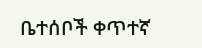ቤተሰቦች ቀጥተኛ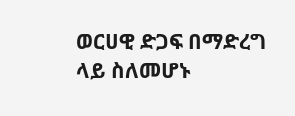ወርሀዊ ድጋፍ በማድረግ ላይ ስለመሆኑ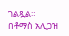ገልጿል።
በቶማስ አሊጋዝ